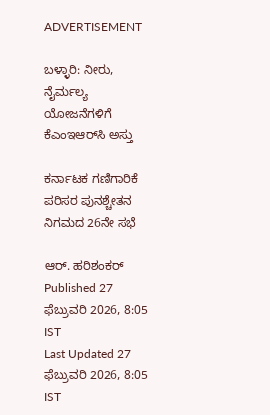ADVERTISEMENT

ಬಳ್ಳಾರಿ: ನೀರು, ನೈರ್ಮಲ್ಯ ಯೋಜನೆಗಳಿಗೆ ಕೆಎಂಇಆರ್‌ಸಿ ಅಸ್ತು

ಕರ್ನಾಟಕ ಗಣಿಗಾರಿಕೆ ಪರಿಸರ ಪುನಶ್ಚೇತನ ನಿಗಮದ 26ನೇ ಸಭೆ

ಆರ್. ಹರಿಶಂಕರ್
Published 27 ಫೆಬ್ರುವರಿ 2026, 8:05 IST
Last Updated 27 ಫೆಬ್ರುವರಿ 2026, 8:05 IST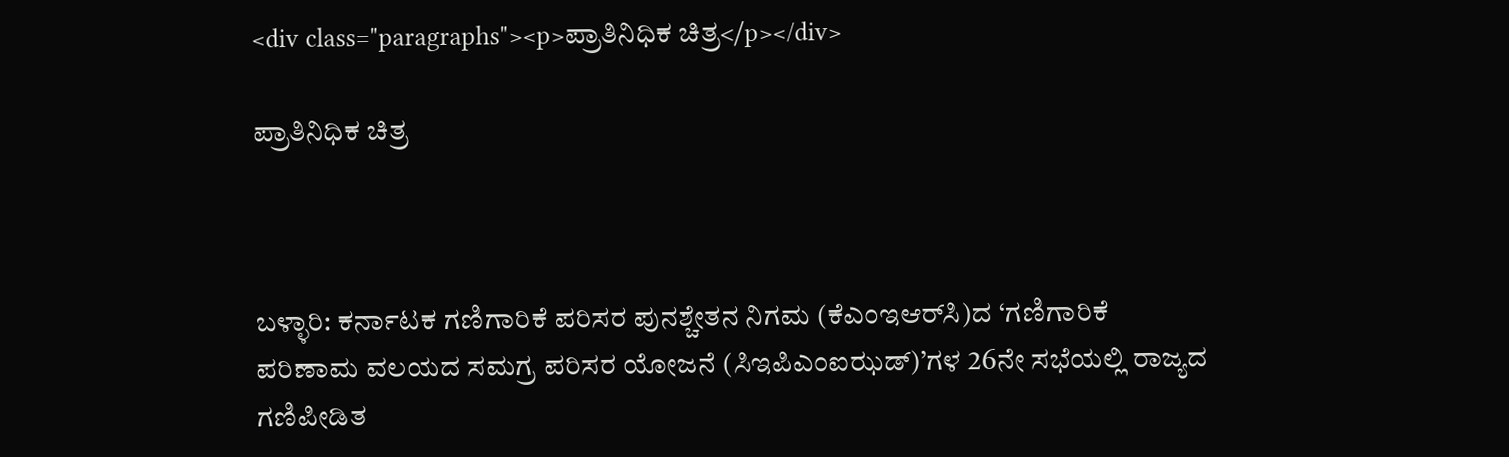<div class="paragraphs"><p>ಪ್ರಾತಿನಿಧಿಕ ಚಿತ್ರ</p></div>

ಪ್ರಾತಿನಿಧಿಕ ಚಿತ್ರ



ಬಳ್ಳಾರಿ: ಕರ್ನಾಟಕ ಗಣಿಗಾರಿಕೆ ಪರಿಸರ ಪುನಶ್ಚೇತನ ನಿಗಮ (ಕೆಎಂಇಆರ್‌ಸಿ)ದ ‘ಗಣಿಗಾರಿಕೆ ಪರಿಣಾಮ ವಲಯದ ಸಮಗ್ರ ಪರಿಸರ ಯೋಜನೆ (ಸಿಇಪಿಎಂಐಝಡ್‌)’ಗಳ 26ನೇ ಸಭೆಯಲ್ಲಿ ರಾಜ್ಯದ ಗಣಿಪೀಡಿತ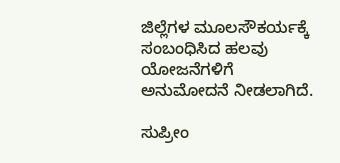ಜಿಲ್ಲೆಗಳ ಮೂಲಸೌಕರ್ಯಕ್ಕೆ ಸಂಬಂಧಿಸಿದ ಹಲವು ಯೋಜನೆಗಳಿಗೆ ಅನುಮೋದನೆ ನೀಡಲಾಗಿದೆ.

ಸುಪ್ರೀಂ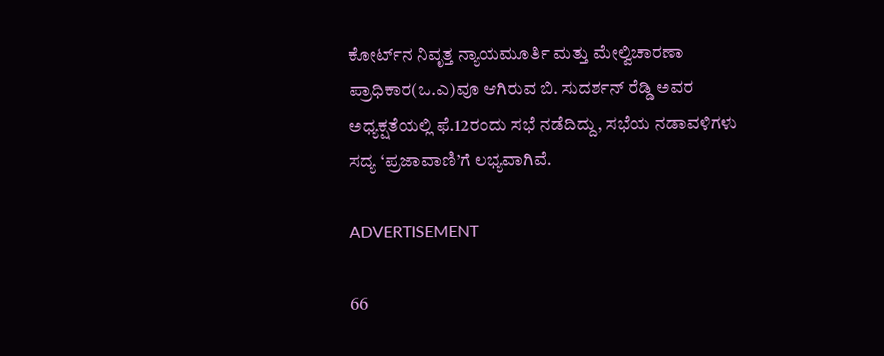ಕೋರ್ಟ್‌ನ ನಿವೃತ್ತ ನ್ಯಾಯಮೂರ್ತಿ ಮತ್ತು ಮೇಲ್ವಿಚಾರಣಾ ಪ್ರಾಧಿಕಾರ(ಒ.ಎ)ವೂ ಆಗಿರುವ ಬಿ. ಸುದರ್ಶನ್ ರೆಡ್ಡಿ ಅವರ ಅಧ್ಯಕ್ಷತೆಯಲ್ಲಿ ಫೆ.12ರಂದು ಸಭೆ ನಡೆದಿದ್ದು, ಸಭೆಯ ನಡಾವಳಿಗಳು ಸದ್ಯ ‘ಪ್ರಜಾವಾಣಿ’ಗೆ ಲಭ್ಯವಾಗಿವೆ.

ADVERTISEMENT

66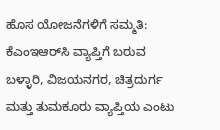ಹೊಸ ಯೋಜನೆಗಳಿಗೆ ಸಮ್ಮತಿ: ಕೆಎಂಇಆರ್‌ಸಿ ವ್ಯಾಪ್ತಿಗೆ ಬರುವ ಬಳ್ಳಾರಿ, ವಿಜಯನಗರ, ಚಿತ್ರದುರ್ಗ ಮತ್ತು ತುಮಕೂರು ವ್ಯಾಪ್ತಿಯ ಎಂಟು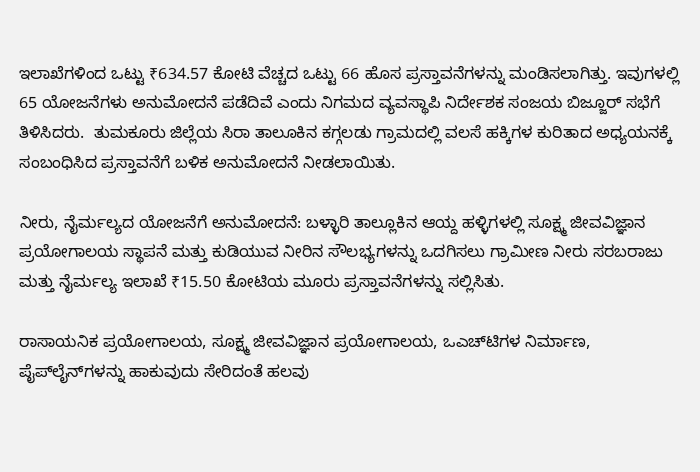ಇಲಾಖೆಗಳಿಂದ ಒಟ್ಟು ₹634.57 ಕೋಟಿ ವೆಚ್ಚದ ಒಟ್ಟು 66 ಹೊಸ ಪ್ರಸ್ತಾವನೆಗಳನ್ನು ಮಂಡಿಸಲಾಗಿತ್ತು. ಇವುಗಳಲ್ಲಿ 65 ಯೋಜನೆಗಳು ಅನುಮೋದನೆ ಪಡೆದಿವೆ ಎಂದು ನಿಗಮದ ವ್ಯವಸ್ಥಾಪಿ ನಿರ್ದೇಶಕ ಸಂಜಯ ಬಿಜ್ಜೂರ್‌ ಸಭೆಗೆ ತಿಳಿಸಿದರು.  ತುಮಕೂರು ಜಿಲ್ಲೆಯ ಸಿರಾ ತಾಲೂಕಿನ ಕಗ್ಗಲಡು ಗ್ರಾಮದಲ್ಲಿ ವಲಸೆ ಹಕ್ಕಿಗಳ ಕುರಿತಾದ ಅಧ್ಯಯನಕ್ಕೆ ಸಂಬಂಧಿಸಿದ ಪ್ರಸ್ತಾವನೆಗೆ ಬಳಿಕ ಅನುಮೋದನೆ ನೀಡಲಾಯಿತು.

ನೀರು, ನೈರ್ಮಲ್ಯದ ಯೋಜನೆಗೆ ಅನುಮೋದನೆ: ಬಳ್ಳಾರಿ ತಾಲ್ಲೂಕಿನ ಆಯ್ದ ಹಳ್ಳಿಗಳಲ್ಲಿ ಸೂಕ್ಷ್ಮ ಜೀವವಿಜ್ಞಾನ ಪ್ರಯೋಗಾಲಯ ಸ್ಥಾಪನೆ ಮತ್ತು ಕುಡಿಯುವ ನೀರಿನ ಸೌಲಭ್ಯಗಳನ್ನು ಒದಗಿಸಲು ಗ್ರಾಮೀಣ ನೀರು ಸರಬರಾಜು ಮತ್ತು ನೈರ್ಮಲ್ಯ ಇಲಾಖೆ ₹15.50 ಕೋಟಿಯ ಮೂರು ಪ್ರಸ್ತಾವನೆಗಳನ್ನು ಸಲ್ಲಿಸಿತು.

ರಾಸಾಯನಿಕ ಪ್ರಯೋಗಾಲಯ, ಸೂಕ್ಷ್ಮ ಜೀವವಿಜ್ಞಾನ ಪ್ರಯೋಗಾಲಯ, ಒಎಚ್‌ಟಿಗಳ ನಿರ್ಮಾಣ, ಪೈಪ್‌ಲೈನ್‌ಗಳನ್ನು ಹಾಕುವುದು ಸೇರಿದಂತೆ ಹಲವು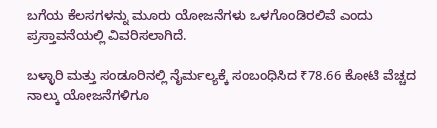ಬಗೆಯ ಕೆಲಸಗಳನ್ನು ಮೂರು ಯೋಜನೆಗಳು ಒಳಗೊಂಡಿರಲಿವೆ ಎಂದು ಪ್ರಸ್ತಾವನೆಯಲ್ಲಿ ವಿವರಿಸಲಾಗಿದೆ.

ಬಳ್ಳಾರಿ ಮತ್ತು ಸಂಡೂರಿನಲ್ಲಿ ನೈರ್ಮಲ್ಯಕ್ಕೆ ಸಂಬಂಧಿಸಿದ ₹78.66 ಕೋಟಿ ವೆಚ್ಚದ ನಾಲ್ಕು ಯೋಜನೆಗಳಿಗೂ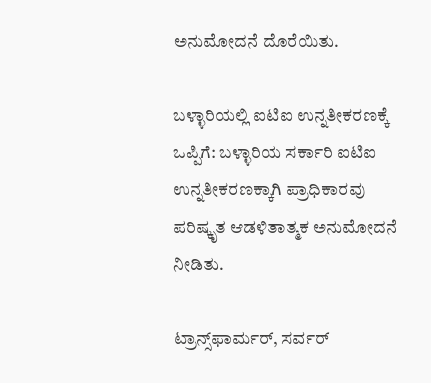ಅನುಮೋದನೆ ದೊರೆಯಿತು.

ಬಳ್ಳಾರಿಯಲ್ಲಿ ಐಟಿಐ ಉನ್ನತೀಕರಣಕ್ಕೆ ಒಪ್ಪಿಗೆ: ಬಳ್ಳಾರಿಯ ಸರ್ಕಾರಿ ಐಟಿಐ ಉನ್ನತೀಕರಣಕ್ಕಾಗಿ ಪ್ರಾಧಿಕಾರವು ಪರಿಷ್ಕೃತ ಆಡಳಿತಾತ್ಮಕ ಅನುಮೋದನೆ ನೀಡಿತು.

ಟ್ರಾನ್ಸ್‌ಫಾರ್ಮರ್, ಸರ್ವರ್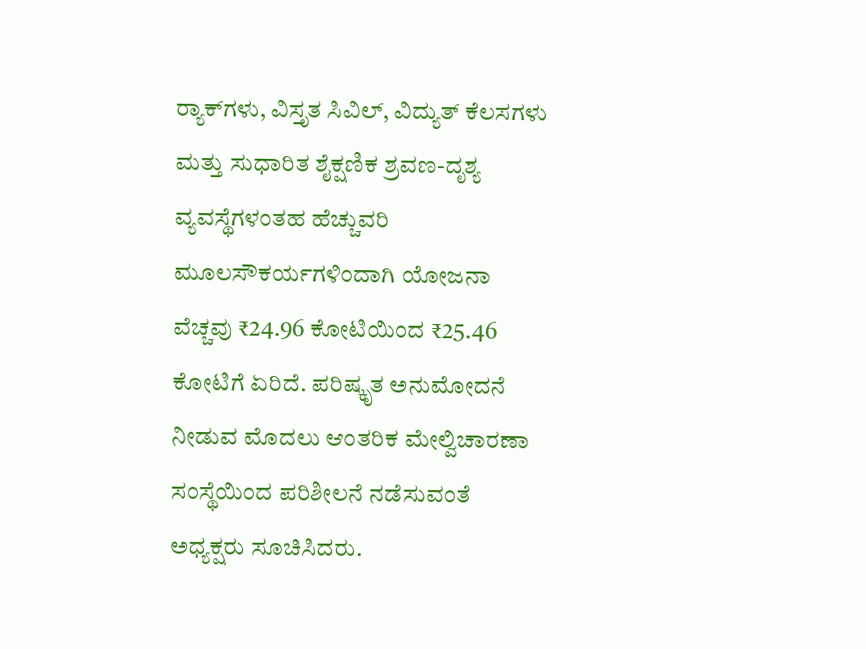ರ‍್ಯಾಕ್‌ಗಳು, ವಿಸ್ತೃತ ಸಿವಿಲ್, ವಿದ್ಯುತ್ ಕೆಲಸಗಳು ಮತ್ತು ಸುಧಾರಿತ ಶೈಕ್ಷಣಿಕ ಶ್ರವಣ-ದೃಶ್ಯ ವ್ಯವಸ್ಥೆಗಳಂತಹ ಹೆಚ್ಚುವರಿ ಮೂಲಸೌಕರ್ಯಗಳಿಂದಾಗಿ ಯೋಜನಾ ವೆಚ್ಚವು ₹24.96 ಕೋಟಿಯಿಂದ ₹25.46 ಕೋಟಿಗೆ ಏರಿದೆ. ಪರಿಷ್ಕೃತ ಅನುಮೋದನೆ ನೀಡುವ ಮೊದಲು ಆಂತರಿಕ ಮೇಲ್ವಿಚಾರಣಾ ಸಂಸ್ಥೆಯಿಂದ ಪರಿಶೀಲನೆ ನಡೆಸುವಂತೆ ಅಧ್ಯಕ್ಷರು ಸೂಚಿಸಿದರು.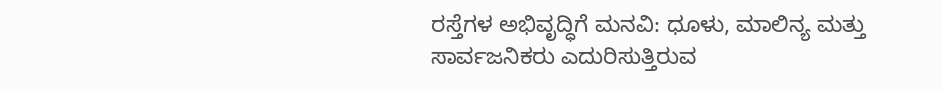ರಸ್ತೆಗಳ ಅಭಿವೃದ್ಧಿಗೆ ಮನವಿ: ಧೂಳು, ಮಾಲಿನ್ಯ ಮತ್ತು ಸಾರ್ವಜನಿಕರು ಎದುರಿಸುತ್ತಿರುವ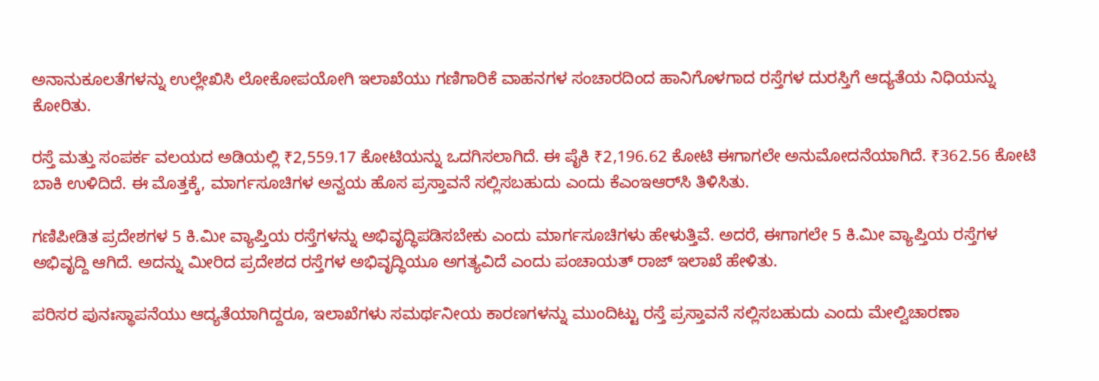ಅನಾನುಕೂಲತೆಗಳನ್ನು ಉಲ್ಲೇಖಿಸಿ ಲೋಕೋಪಯೋಗಿ ಇಲಾಖೆಯು ಗಣಿಗಾರಿಕೆ ವಾಹನಗಳ ಸಂಚಾರದಿಂದ ಹಾನಿಗೊಳಗಾದ ರಸ್ತೆಗಳ ದುರಸ್ತಿಗೆ ಆದ್ಯತೆಯ ನಿಧಿಯನ್ನು ಕೋರಿತು.

ರಸ್ತೆ ಮತ್ತು ಸಂಪರ್ಕ ವಲಯದ ಅಡಿಯಲ್ಲಿ ₹2,559.17 ಕೋಟಿಯನ್ನು ಒದಗಿಸಲಾಗಿದೆ. ಈ ಪೈಕಿ ₹2,196.62 ಕೋಟಿ ಈಗಾಗಲೇ ಅನುಮೋದನೆಯಾಗಿದೆ. ₹362.56 ಕೋಟಿ ಬಾಕಿ ಉಳಿದಿದೆ. ಈ ಮೊತ್ತಕ್ಕೆ, ಮಾರ್ಗಸೂಚಿಗಳ ಅನ್ವಯ ಹೊಸ ಪ್ರಸ್ತಾವನೆ ಸಲ್ಲಿಸಬಹುದು ಎಂದು ಕೆಎಂಇಆರ್‌ಸಿ ತಿಳಿಸಿತು.

ಗಣಿಪೀಡಿತ ಪ್ರದೇಶಗಳ 5 ಕಿ.ಮೀ ವ್ಯಾಪ್ತಿಯ ರಸ್ತೆಗಳನ್ನು ಅಭಿವೃದ್ಧಿಪಡಿಸಬೇಕು ಎಂದು ಮಾರ್ಗಸೂಚಿಗಳು ಹೇಳುತ್ತಿವೆ. ಅದರೆ, ಈಗಾಗಲೇ 5 ಕಿ.ಮೀ ವ್ಯಾಪ್ತಿಯ ರಸ್ತೆಗಳ ಅಭಿವೃದ್ದಿ ಆಗಿದೆ. ಅದನ್ನು ಮೀರಿದ ಪ್ರದೇಶದ ರಸ್ತೆಗಳ ಅಭಿವೃದ್ಧಿಯೂ ಅಗತ್ಯವಿದೆ ಎಂದು ಪಂಚಾಯತ್‌ ರಾಜ್‌ ಇಲಾಖೆ ಹೇಳಿತು.

ಪರಿಸರ ಪುನಃಸ್ಥಾಪನೆಯು ಆದ್ಯತೆಯಾಗಿದ್ದರೂ, ಇಲಾಖೆಗಳು ಸಮರ್ಥನೀಯ ಕಾರಣಗಳನ್ನು ಮುಂದಿಟ್ಟು ರಸ್ತೆ ಪ್ರಸ್ತಾವನೆ ಸಲ್ಲಿಸಬಹುದು ಎಂದು ಮೇಲ್ವಿಚಾರಣಾ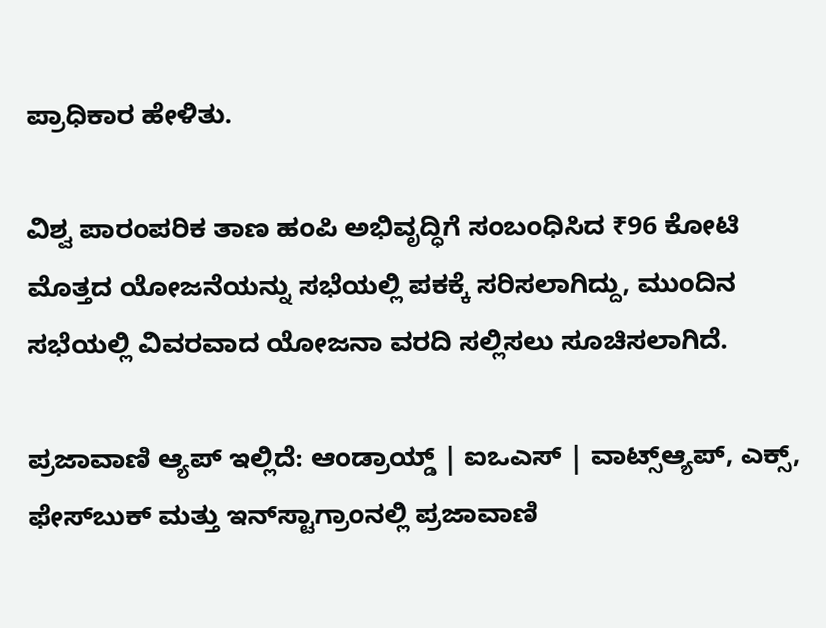ಪ್ರಾಧಿಕಾರ ಹೇಳಿತು.

ವಿಶ್ವ ಪಾರಂಪರಿಕ ತಾಣ ಹಂಪಿ ಅಭಿವೃದ್ಧಿಗೆ ಸಂಬಂಧಿಸಿದ ₹96 ಕೋಟಿ ಮೊತ್ತದ ಯೋಜನೆಯನ್ನು ಸಭೆಯಲ್ಲಿ ಪಕಕ್ಕೆ ಸರಿಸಲಾಗಿದ್ದು, ಮುಂದಿನ ಸಭೆಯಲ್ಲಿ ವಿವರವಾದ ಯೋಜನಾ ವರದಿ ಸಲ್ಲಿಸಲು ಸೂಚಿಸಲಾಗಿದೆ.

ಪ್ರಜಾವಾಣಿ ಆ್ಯಪ್ ಇಲ್ಲಿದೆ: ಆಂಡ್ರಾಯ್ಡ್ | ಐಒಎಸ್ | ವಾಟ್ಸ್ಆ್ಯಪ್, ಎಕ್ಸ್, ಫೇಸ್‌ಬುಕ್ ಮತ್ತು ಇನ್‌ಸ್ಟಾಗ್ರಾಂನಲ್ಲಿ ಪ್ರಜಾವಾಣಿ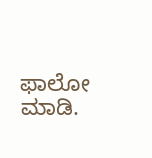ಫಾಲೋ ಮಾಡಿ.